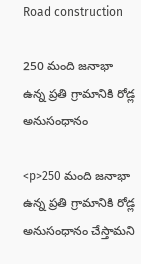Road construction

250 మంది జనాభా ఉన్న ప్రతి గ్రామానికి రోడ్ల అనుసంధానం

<p>250 మంది జనాభా ఉన్న ప్రతి గ్రామానికి రోడ్ల అనుసంధానం చేస్తామని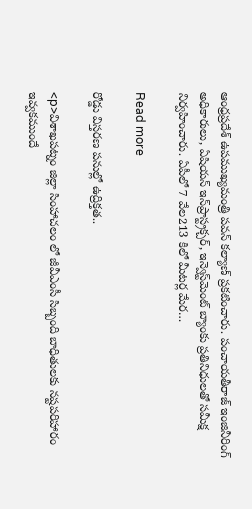ఆంధ్రప్రదేశ్ ఉపముఖ్యమంత్రి పవన్ కల్యాణ్ ప్రకటించారు. పంచాయతీరాజ్ ఇంజినీరింగ్ అధికారులు, ఏషియన్ ఇన్‌ప్రాస్ట్రక్చర్, ఇన్వెస్ట్‌మెంట్ బ్యాంకు ప్రతినిధులతో సమీక్ష నిర్వహించారు. ఏపీలో 7 వేల213 కిలో మీటర్ల మేర…

Read more

రోడ్డు విస్తరణ పనుల్లో ఉద్రిక్తత..

<p>విశాఖపట్నం జిల్లా సింహాచలం లో జీవీఎంసీ సిబ్బంది బాధితులకు నష్టపరిహారం ఇవ్వకముందే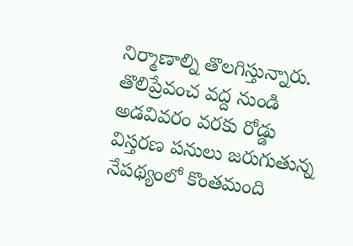నిర్మాణాల్ని తొలగిస్తున్నారు. తొలిప్రేవంచ వద్ద నుండి అడవివరం వరకు రోడ్డు విస్తరణ పనులు జరుగుతున్న నేపథ్యంలో కొంతమంది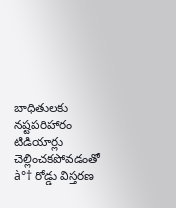బాధితులకు నష్టపరిహారం టిడియార్లు చెల్లించకపోవడంతో à°† రోడ్డు విస్తరణ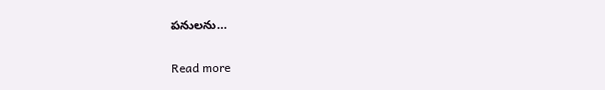పనులను…

Read more